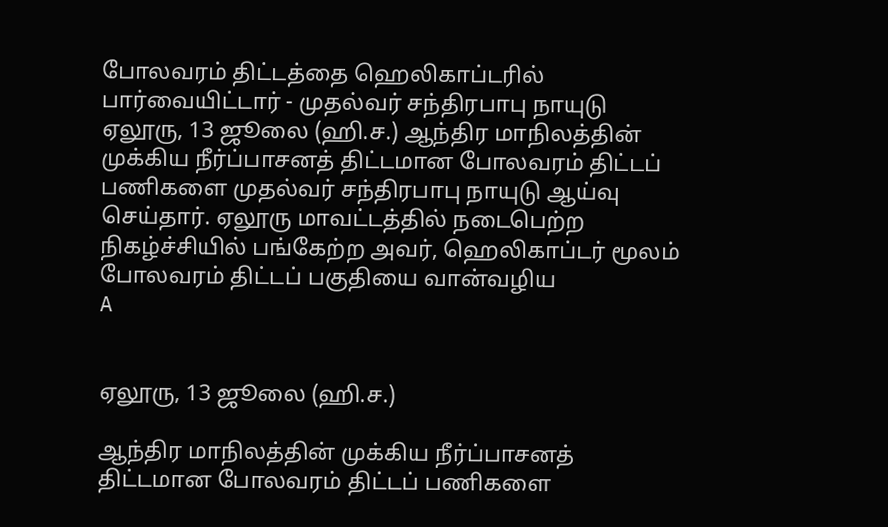போலவரம் திட்டத்தை ஹெலிகாப்டரில் பார்வையிட்டார் - முதல்வர் சந்திரபாபு நாயுடு
ஏலூரு, 13 ஜூலை (ஹி.ச.) ஆந்திர மாநிலத்தின் முக்கிய நீர்ப்பாசனத் திட்டமான போலவரம் திட்டப் பணிகளை முதல்வர் சந்திரபாபு நாயுடு ஆய்வு செய்தார். ஏலூரு மாவட்டத்தில் நடைபெற்ற நிகழ்ச்சியில் பங்கேற்ற அவர், ஹெலிகாப்டர் மூலம் போலவரம் திட்டப் பகுதியை வான்வழிய
A


ஏலூரு, 13 ஜூலை (ஹி.ச.)

ஆந்திர மாநிலத்தின் முக்கிய நீர்ப்பாசனத் திட்டமான போலவரம் திட்டப் பணிகளை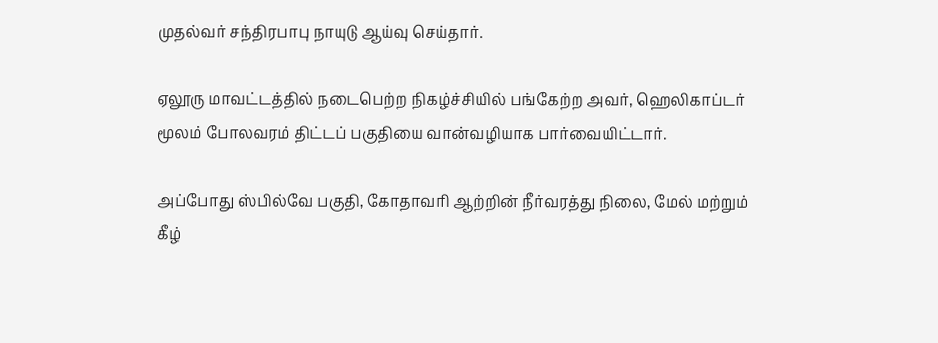முதல்வர் சந்திரபாபு நாயுடு ஆய்வு செய்தார்.

ஏலூரு மாவட்டத்தில் நடைபெற்ற நிகழ்ச்சியில் பங்கேற்ற அவர், ஹெலிகாப்டர் மூலம் போலவரம் திட்டப் பகுதியை வான்வழியாக பார்வையிட்டார்.

அப்போது ஸ்பில்வே பகுதி, கோதாவரி ஆற்றின் நீர்வரத்து நிலை, மேல் மற்றும் கீழ்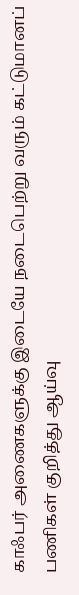காஃபர் அணைகளுக்கு இடையே நடைபெற்று வரும் கட்டுமானப் பணிகள் குறித்து ஆய்வு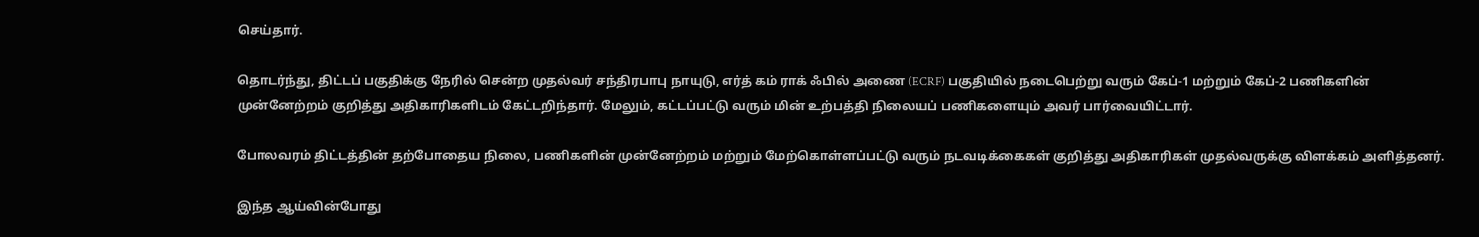செய்தார்.

தொடர்ந்து, திட்டப் பகுதிக்கு நேரில் சென்ற முதல்வர் சந்திரபாபு நாயுடு, எர்த் கம் ராக் ஃபில் அணை (ECRF) பகுதியில் நடைபெற்று வரும் கேப்-1 மற்றும் கேப்-2 பணிகளின் முன்னேற்றம் குறித்து அதிகாரிகளிடம் கேட்டறிந்தார். மேலும், கட்டப்பட்டு வரும் மின் உற்பத்தி நிலையப் பணிகளையும் அவர் பார்வையிட்டார்.

போலவரம் திட்டத்தின் தற்போதைய நிலை, பணிகளின் முன்னேற்றம் மற்றும் மேற்கொள்ளப்பட்டு வரும் நடவடிக்கைகள் குறித்து அதிகாரிகள் முதல்வருக்கு விளக்கம் அளித்தனர்.

இந்த ஆய்வின்போது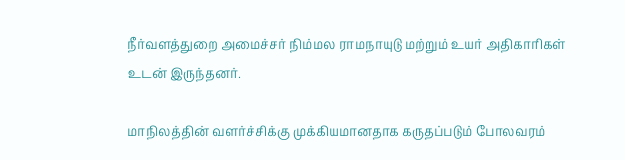நீர்வளத்துறை அமைச்சர் நிம்மல ராமநாயுடு மற்றும் உயர் அதிகாரிகள் உடன் இருந்தனர்.

மாநிலத்தின் வளர்ச்சிக்கு முக்கியமானதாக கருதப்படும் போலவரம்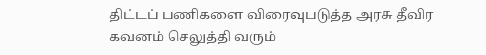திட்டப் பணிகளை விரைவுபடுத்த அரசு தீவிர கவனம் செலுத்தி வரும்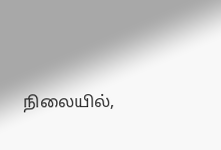நிலையில்,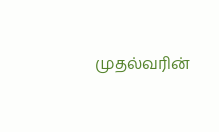முதல்வரின்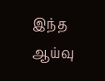இந்த ஆய்வு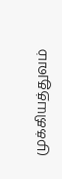முக்கியத்துவம்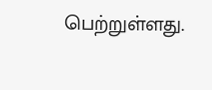பெற்றுள்ளது.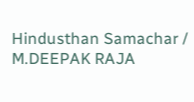Hindusthan Samachar / M.DEEPAK RAJA